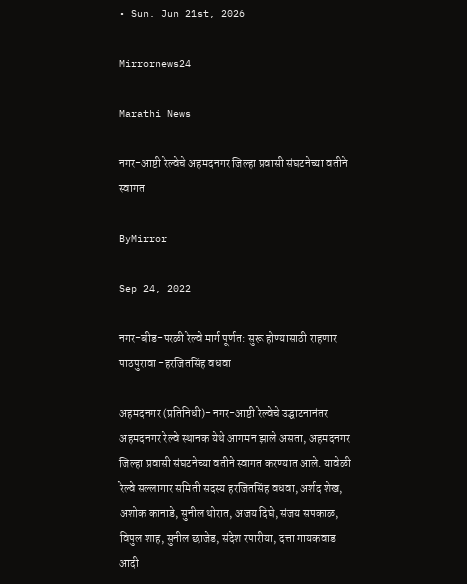• Sun. Jun 21st, 2026

Mirrornews24

Marathi News

नगर-आष्टी रेल्वेचे अहमदनगर जिल्हा प्रवासी संघटनेच्या वतीने स्वागत

ByMirror

Sep 24, 2022

नगर-बीड-परळी रेल्वे मार्ग पूर्णत: सुरू होण्यासाठी राहणार पाठपुरावा -हरजितसिंह वधवा

अहमदनगर (प्रतिनिधी)- नगर-आष्टी रेल्वेचे उद्घाटनानंतर अहमदनगर रेल्वे स्थानक येथे आगमन झाले असता, अहमदनगर जिल्हा प्रवासी संघटनेच्या वतीने स्वागत करण्यात आले. यावेळी रेल्वे सल्लागार समिती सदस्य हरजितसिंह वधवा, अर्शद शेख, अशोक कानाडे, सुनील थोरात, अजय दिघे, संजय सपकाळ, विपुल शाह, सुनील छाजेड, संदेश रपारीया, दत्ता गायकवाड आदी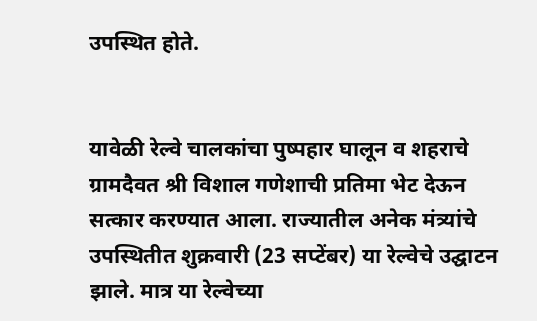उपस्थित होते.


यावेळी रेल्वे चालकांचा पुष्पहार घालून व शहराचे ग्रामदैवत श्री विशाल गणेशाची प्रतिमा भेट देऊन सत्कार करण्यात आला. राज्यातील अनेक मंत्र्यांचे उपस्थितीत शुक्रवारी (23 सप्टेंबर) या रेल्वेचे उद्घाटन झाले. मात्र या रेल्वेच्या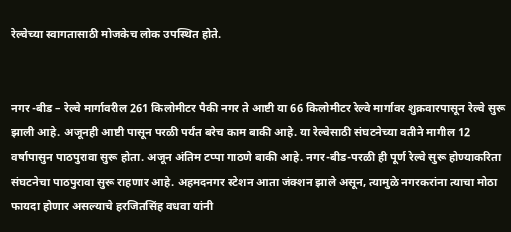रेल्वेच्या स्वागतासाठी मोजकेच लोक उपस्थित होते.


नगर -बीड – रेल्वे मार्गावरील 261 किलोमीटर पैकी नगर ते आष्टी या 66 किलोमीटर रेल्वे मार्गावर शुक्रवारपासून रेल्वे सुरू झाली आहे. अजूनही आष्टी पासून परळी पर्यंत बरेच काम बाकी आहे. या रेल्वेसाठी संघटनेच्या वतीने मागील 12 वर्षापासुन पाठपुरावा सुरू होता. अजून अंतिम टप्पा गाठणे बाकी आहे. नगर-बीड-परळी ही पूर्ण रेल्वे सुरू होण्याकरिता संघटनेचा पाठपुरावा सुरू राहणार आहे. अहमदनगर स्टेशन आता जंक्शन झाले असून, त्यामुळे नगरकरांना त्याचा मोठा फायदा होणार असल्याचे हरजितसिंह वधवा यांनी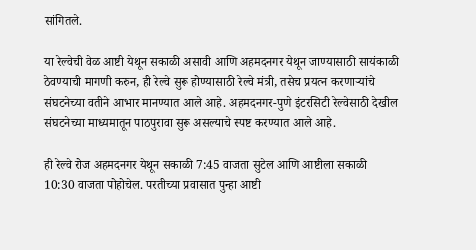सांगितले.

या रेल्वेची वेळ आष्टी येथून सकाळी असावी आणि अहमदनगर येथून जाण्यासाठी सायंकाळी ठेवण्याची मागणी करुन, ही रेल्वे सुरू होण्यासाठी रेल्वे मंत्री, तसेच प्रयत्न करणार्‍यांचे संघटनेच्या वतीने आभार मानण्यात आले आहे. अहमदनगर-पुणे इंटरसिटी रेल्वेसाठी देखील संघटनेच्या माध्यमातून पाठपुरावा सुरू असल्याचे स्पष्ट करण्यात आले आहे.

ही रेल्वे रोज अहमदनगर येथून सकाळी 7:45 वाजता सुटेल आणि आष्टीला सकाळी 10:30 वाजता पोहोचेल. परतीच्या प्रवासात पुन्हा आष्टी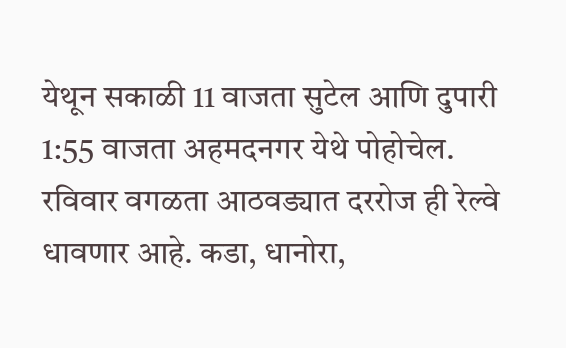येथून सकाळी 11 वाजता सुटेल आणि दुपारी 1:55 वाजता अहमदनगर येथे पोहोचेल. रविवार वगळता आठवड्यात दररोज ही रेल्वे धावणार आहे. कडा, धानोरा,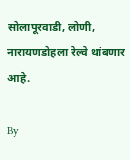सोलापूरवाडी, लोणी, नारायणडोहला रेल्वे थांबणार आहे.

By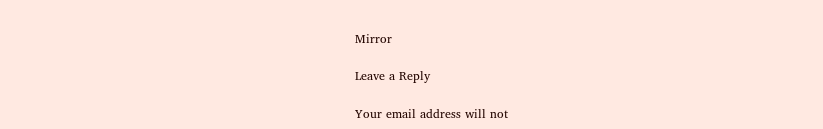Mirror

Leave a Reply

Your email address will not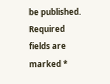be published. Required fields are marked *